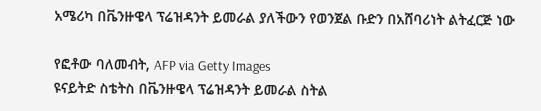አሜሪካ በቬንዙዌላ ፕሬዝዳንት ይመራል ያለችውን የወንጀል ቡድን በአሸባሪነት ልትፈርጅ ነው

የፎቶው ባለመብት, AFP via Getty Images
ዩናይትድ ስቴትስ በቬንዙዌላ ፕሬዝዳንት ይመራል ስትል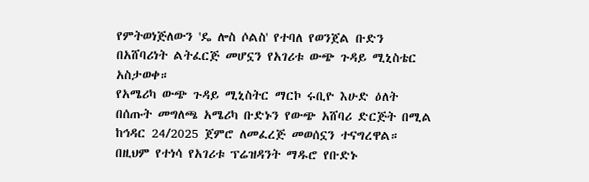የምትወነጅለውን 'ዴ ሎስ ሶልስ' የተባለ የወንጀል ቡድን በአሸባሪነት ልትፈርጅ መሆኗን የአገሪቱ ውጭ ጉዳይ ሚኒስቴር አስታወቀ።
የአሜሪካ ውጭ ጉዳይ ሚኒስትር ማርኮ ሩቢዮ እሁድ ዕለት በሰጡት መግለጫ አሜሪካ ቡድኑን የውጭ አሸባሪ ድርጅት በሚል ከኅዳር 24/2025 ጀምሮ ለመፈረጅ መወሰኗን ተናግረዋል።
በዚህም የተነሳ የአገሪቱ ፕሬዝዳንት ማዱሮ የቡድኑ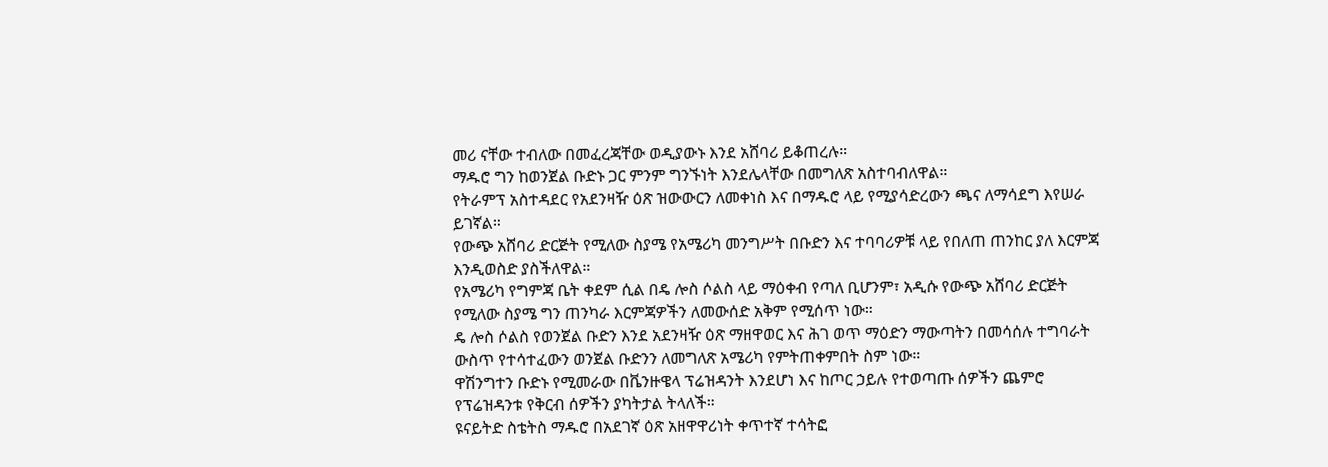መሪ ናቸው ተብለው በመፈረጃቸው ወዲያውኑ እንደ አሸባሪ ይቆጠረሉ።
ማዱሮ ግን ከወንጀል ቡድኑ ጋር ምንም ግንኙነት እንደሌላቸው በመግለጽ አስተባብለዋል።
የትራምፕ አስተዳደር የአደንዛዥ ዕጽ ዝውውርን ለመቀነስ እና በማዱሮ ላይ የሚያሳድረውን ጫና ለማሳደግ እየሠራ ይገኛል።
የውጭ አሸባሪ ድርጅት የሚለው ስያሜ የአሜሪካ መንግሥት በቡድን እና ተባባሪዎቹ ላይ የበለጠ ጠንከር ያለ እርምጃ እንዲወስድ ያስችለዋል።
የአሜሪካ የግምጃ ቤት ቀደም ሲል በዴ ሎስ ሶልስ ላይ ማዕቀብ የጣለ ቢሆንም፣ አዲሱ የውጭ አሸባሪ ድርጅት የሚለው ስያሜ ግን ጠንካራ እርምጃዎችን ለመውሰድ አቅም የሚሰጥ ነው።
ዴ ሎስ ሶልስ የወንጀል ቡድን እንደ አደንዛዥ ዕጽ ማዘዋወር እና ሕገ ወጥ ማዕድን ማውጣትን በመሳሰሉ ተግባራት ውስጥ የተሳተፈውን ወንጀል ቡድንን ለመግለጽ አሜሪካ የምትጠቀምበት ስም ነው።
ዋሽንግተን ቡድኑ የሚመራው በቬንዙዌላ ፕሬዝዳንት እንደሆነ እና ከጦር ኃይሉ የተወጣጡ ሰዎችን ጨምሮ የፕሬዝዳንቱ የቅርብ ሰዎችን ያካትታል ትላለች።
ዩናይትድ ስቴትስ ማዱሮ በአደገኛ ዕጽ አዘዋዋሪነት ቀጥተኛ ተሳትፎ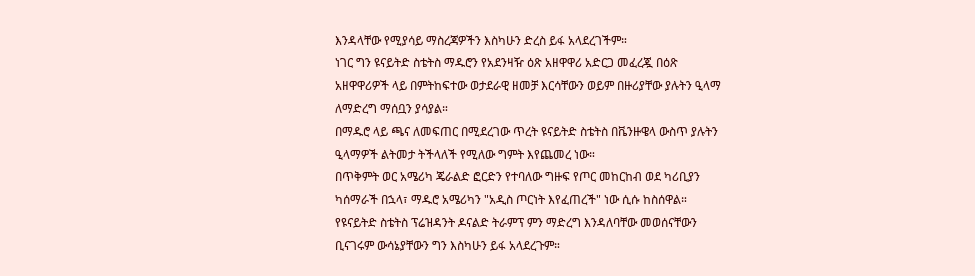እንዳላቸው የሚያሳይ ማስረጃዎችን እስካሁን ድረስ ይፋ አላደረገችም።
ነገር ግን ዩናይትድ ስቴትስ ማዱሮን የአደንዛዥ ዕጽ አዘዋዋሪ አድርጋ መፈረጇ በዕጽ አዘዋዋሪዎች ላይ በምትከፍተው ወታደራዊ ዘመቻ እርሳቸውን ወይም በዙሪያቸው ያሉትን ዒላማ ለማድረግ ማሰቧን ያሳያል።
በማዱሮ ላይ ጫና ለመፍጠር በሚደረገው ጥረት ዩናይትድ ስቴትስ በቬንዙዌላ ውስጥ ያሉትን ዒላማዎች ልትመታ ትችላለች የሚለው ግምት እየጨመረ ነው።
በጥቅምት ወር አሜሪካ ጄራልድ ፎርድን የተባለው ግዙፍ የጦር መከርከብ ወደ ካሪቢያን ካሰማራች በኋላ፣ ማዱሮ አሜሪካን "አዲስ ጦርነት እየፈጠረች" ነው ሲሱ ከስሰዋል።
የዩናይትድ ስቴትስ ፕሬዝዳንት ዶናልድ ትራምፕ ምን ማድረግ እንዳለባቸው መወሰናቸውን ቢናገሩም ውሳኔያቸውን ግን እስካሁን ይፋ አላደረጉም።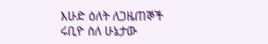እሁድ ዕለት ለጋዜጠኞች ሩቢዮ ስለ ሁኔታው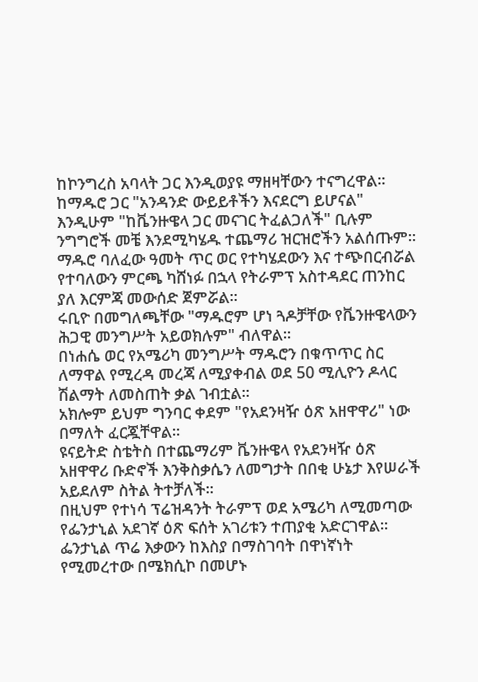ከኮንግረስ አባላት ጋር እንዲወያዩ ማዘዛቸውን ተናግረዋል።
ከማዱሮ ጋር "አንዳንድ ውይይቶችን እናደርግ ይሆናል" እንዲሁም "ከቬንዙዌላ ጋር መናገር ትፈልጋለች" ቢሉም ንግግሮች መቼ እንደሚካሄዱ ተጨማሪ ዝርዝሮችን አልሰጡም።
ማዱሮ ባለፈው ዓመት ጥር ወር የተካሄደውን እና ተጭበርብሯል የተባለውን ምርጫ ካሸነፉ በኋላ የትራምፕ አስተዳደር ጠንከር ያለ እርምጃ መውሰድ ጀምሯል።
ሩቢዮ በመግለጫቸው "ማዱሮም ሆነ ጓዶቻቸው የቬንዙዌላውን ሕጋዊ መንግሥት አይወክሉም" ብለዋል።
በነሐሴ ወር የአሜሪካ መንግሥት ማዱሮን በቁጥጥር ስር ለማዋል የሚረዳ መረጃ ለሚያቀብል ወደ 50 ሚሊዮን ዶላር ሽልማት ለመስጠት ቃል ገብቷል።
አክሎም ይህም ግንባር ቀደም "የአደንዛዥ ዕጽ አዘዋዋሪ" ነው በማለት ፈርጇቸዋል።
ዩናይትድ ስቴትስ በተጨማሪም ቬንዙዌላ የአደንዛዥ ዕጽ አዘዋዋሪ ቡድኖች እንቅስቃሴን ለመግታት በበቂ ሁኔታ እየሠራች አይደለም ስትል ትተቻለች።
በዚህም የተነሳ ፕሬዝዳንት ትራምፕ ወደ አሜሪካ ለሚመጣው የፌንታኒል አደገኛ ዕጽ ፍሰት አገሪቱን ተጠያቂ አድርገዋል።
ፌንታኒል ጥሬ እቃውን ከእስያ በማስገባት በዋነኛነት የሚመረተው በሜክሲኮ በመሆኑ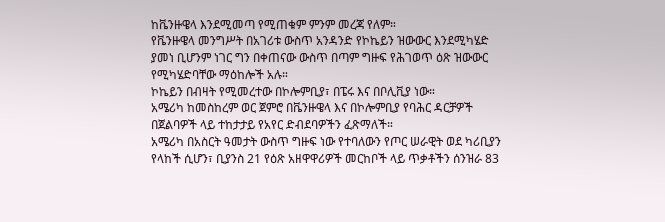ከቬንዙዌላ እንደሚመጣ የሚጠቁም ምንም መረጃ የለም።
የቬንዙዌላ መንግሥት በአገሪቱ ውስጥ አንዳንድ የኮኬይን ዝውውር እንደሚካሄድ ያመነ ቢሆንም ነገር ግን በቀጠናው ውስጥ በጣም ግዙፍ የሕገወጥ ዕጽ ዝውውር የሚካሄድባቸው ማዕከሎች አሉ።
ኮኬይን በብዛት የሚመረተው በኮሎምቢያ፣ በፔሩ እና በቦሊቪያ ነው።
አሜሪካ ከመስከረም ወር ጀምሮ በቬንዙዌላ እና በኮሎምቢያ የባሕር ዳርቻዎች በጀልባዎች ላይ ተከታታይ የአየር ድብደባዎችን ፈጽማለች።
አሜሪካ በአስርት ዓመታት ውስጥ ግዙፍ ነው የተባለውን የጦር ሠራዊት ወደ ካሪቢያን የላከች ሲሆን፣ ቢያንስ 21 የዕጽ አዘዋዋሪዎች መርከቦች ላይ ጥቃቶችን ሰንዝራ 83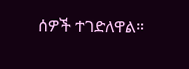ሰዎች ተገድለዋል።